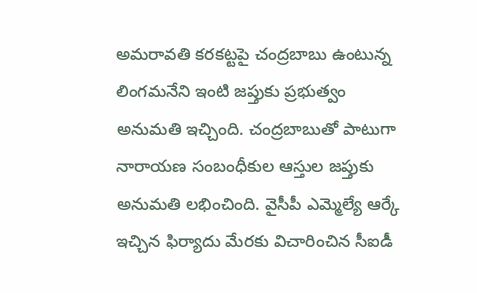అమరావతి కరకట్టపై చంద్రబాబు ఉంటున్న లింగమనేని ఇంటి జప్తుకు ప్రభుత్వం అనుమతి ఇచ్చింది. చంద్రబాబుతో పాటుగా నారాయణ సంబంధీకుల ఆస్తుల జప్తుకు అనుమతి లభించింది. వైసీపీ ఎమ్మెల్యే ఆర్కే ఇచ్చిన ఫిర్యాదు మేరకు విచారించిన సీఐడీ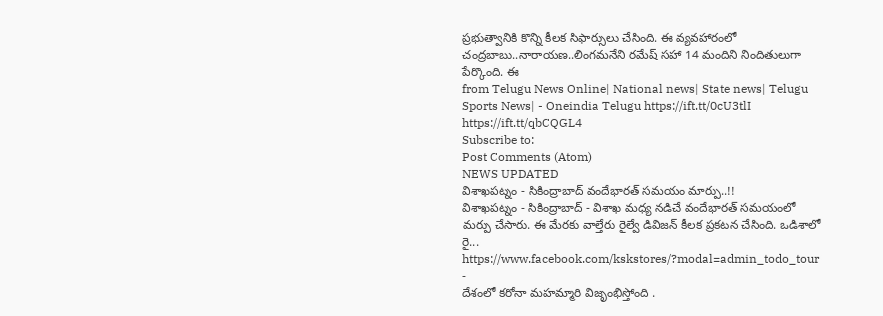ప్రభుత్వానికి కొన్ని కీలక సిఫార్సులు చేసింది. ఈ వ్యవహారంలో చంద్రబాబు..నారాయణ..లింగమనేని రమేష్ సహా 14 మందిని నిందితులుగా పేర్కొంది. ఈ
from Telugu News Online| National news| State news| Telugu Sports News| - Oneindia Telugu https://ift.tt/0cU3tlI
https://ift.tt/qbCQGL4
Subscribe to:
Post Comments (Atom)
NEWS UPDATED
విశాఖపట్నం - సికింద్రాబాద్ వందేభారత్ సమయం మార్పు..!!
విశాఖపట్నం - సికింద్రాబాద్ - విశాఖ మధ్య నడిచే వందేభారత్ సమయంలో మర్పు చేసారు. ఈ మేరకు వాల్తేరు రైల్వే డివిజన్ కీలక ప్రకటన చేసింది. ఒడిశాలో రై...
https://www.facebook.com/kskstores/?modal=admin_todo_tour
-
దేశంలో కరోనా మహమ్మారి విజృంభిస్తోంది .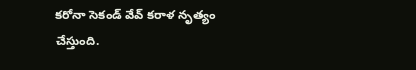కరోనా సెకండ్ వేవ్ కరాళ నృత్యం చేస్తుంది.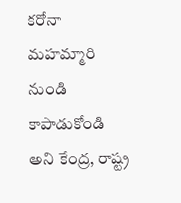కరోనా మహమ్మారి నుండి కాపాడుకోండి అని కేంద్ర, రాష్ట్ర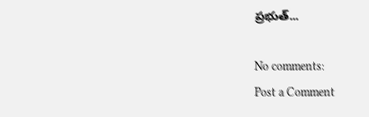ప్రభుత్...

No comments:
Post a Comment